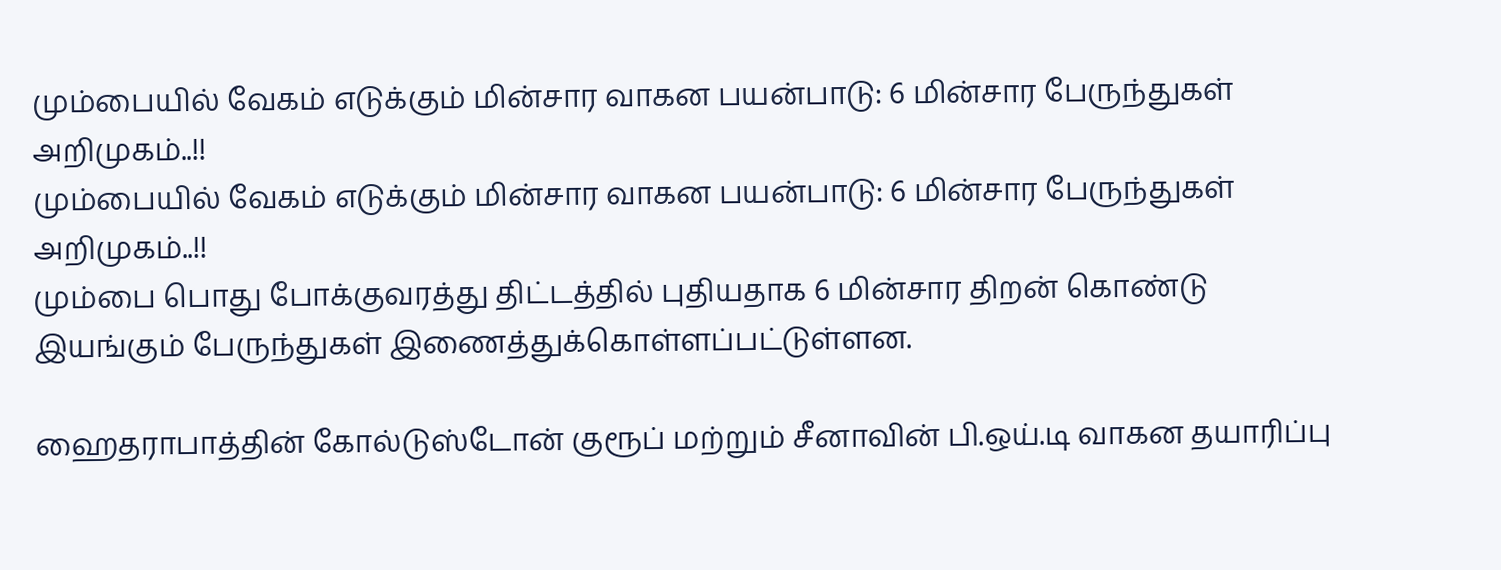மும்பையில் வேகம் எடுக்கும் மின்சார வாகன பயன்பாடு: 6 மின்சார பேருந்துகள் அறிமுகம்..!!
மும்பையில் வேகம் எடுக்கும் மின்சார வாகன பயன்பாடு: 6 மின்சார பேருந்துகள் அறிமுகம்..!!
மும்பை பொது போக்குவரத்து திட்டத்தில் புதியதாக 6 மின்சார திறன் கொண்டு இயங்கும் பேருந்துகள் இணைத்துக்கொள்ளப்பட்டுள்ளன.

ஹைதராபாத்தின் கோல்டுஸ்டோன் குரூப் மற்றும் சீனாவின் பி.ஒய்.டி வாகன தயாரிப்பு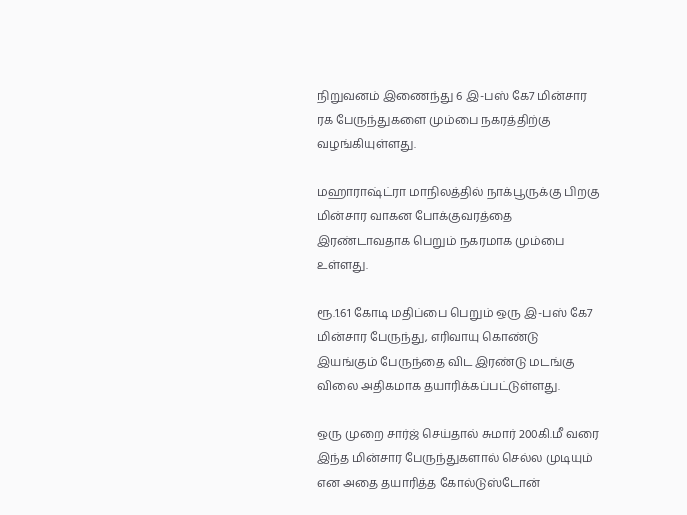நிறுவனம் இணைந்து 6 இ-பஸ் கே7 மின்சார ரக பேருந்துகளை மும்பை நகரத்திற்கு வழங்கியுள்ளது.

மஹாராஷ்ட்ரா மாநிலத்தில் நாக்பூருக்கு பிறகு மின்சார வாகன போக்குவரத்தை இரண்டாவதாக பெறும் நகரமாக மும்பை உள்ளது.

ரூ.1.61 கோடி மதிப்பை பெறும் ஒரு இ-பஸ் கே7 மின்சார பேருந்து, எரிவாயு கொண்டு இயங்கும் பேருந்தை விட இரண்டு மடங்கு விலை அதிகமாக தயாரிக்கப்பட்டுள்ளது.

ஒரு முறை சார்ஜ் செய்தால் சுமார் 200கி.மீ வரை இந்த மின்சார பேருந்துகளால் செல்ல முடியும் என அதை தயாரித்த கோல்டுஸ்டோன்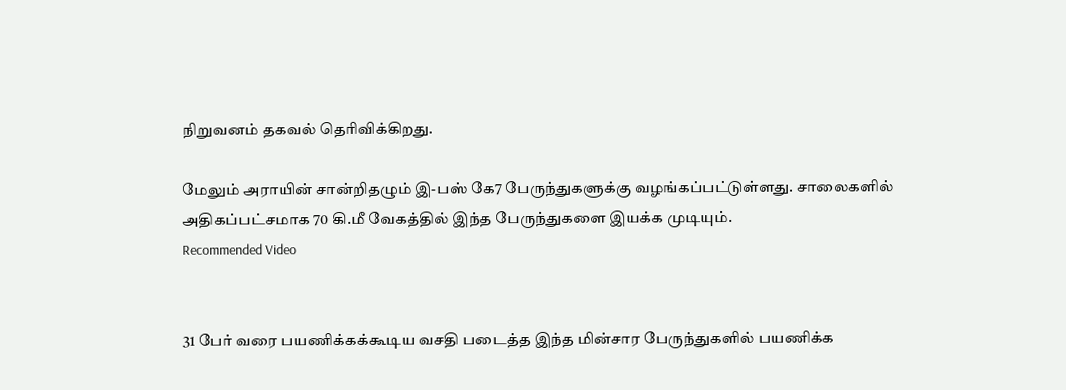நிறுவனம் தகவல் தெரிவிக்கிறது.

மேலும் அராயின் சான்றிதழும் இ-பஸ் கே7 பேருந்துகளுக்கு வழங்கப்பட்டுள்ளது. சாலைகளில் அதிகப்பட்சமாக 70 கி.மீ வேகத்தில் இந்த பேருந்துகளை இயக்க முடியும்.
Recommended Video


31 பேர் வரை பயணிக்கக்கூடிய வசதி படைத்த இந்த மின்சார பேருந்துகளில் பயணிக்க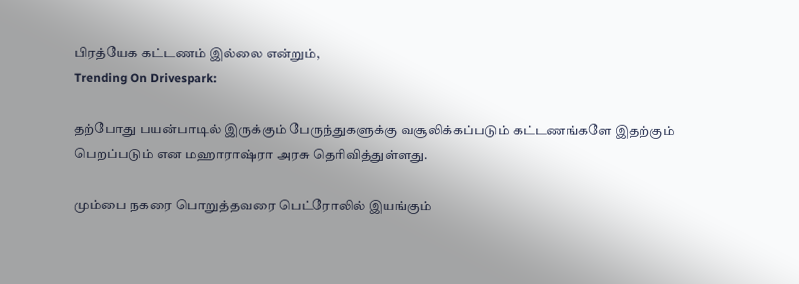பிரத்யேக கட்டணம் இல்லை என்றும்,
Trending On Drivespark:

தற்போது பயன்பாடில் இருக்கும் பேருந்துகளுக்கு வசூலிக்கப்படும் கட்டணங்களே இதற்கும் பெறப்படும் என மஹாராஷ்ரா அரசு தெரிவித்துள்ளது.

மும்பை நகரை பொறுத்தவரை பெட்ரோலில் இயங்கும்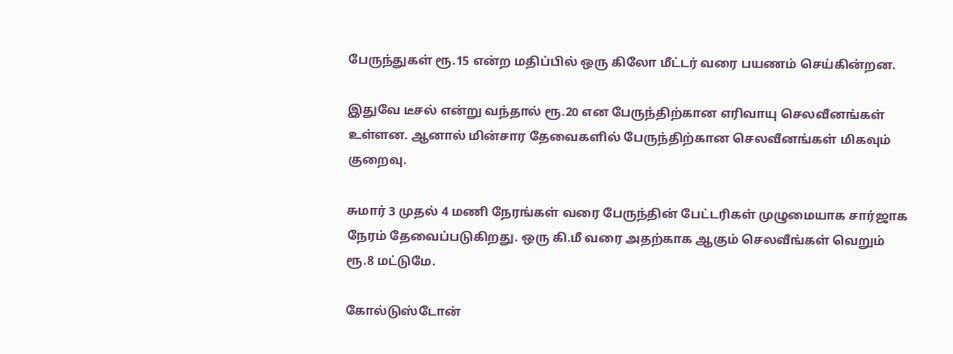பேருந்துகள் ரூ.15 என்ற மதிப்பில் ஒரு கிலோ மீட்டர் வரை பயணம் செய்கின்றன.

இதுவே டீசல் என்று வந்தால் ரூ.20 என பேருந்திற்கான எரிவாயு செலவீனங்கள் உள்ளன. ஆனால் மின்சார தேவைகளில் பேருந்திற்கான செலவீனங்கள் மிகவும் குறைவு.

சுமார் 3 முதல் 4 மணி நேரங்கள் வரை பேருந்தின் பேட்டரிகள் முழுமையாக சார்ஜாக நேரம் தேவைப்படுகிறது. ஒரு கி.மீ வரை அதற்காக ஆகும் செலவீங்கள் வெறும் ரூ.8 மட்டுமே.

கோல்டுஸ்டோன்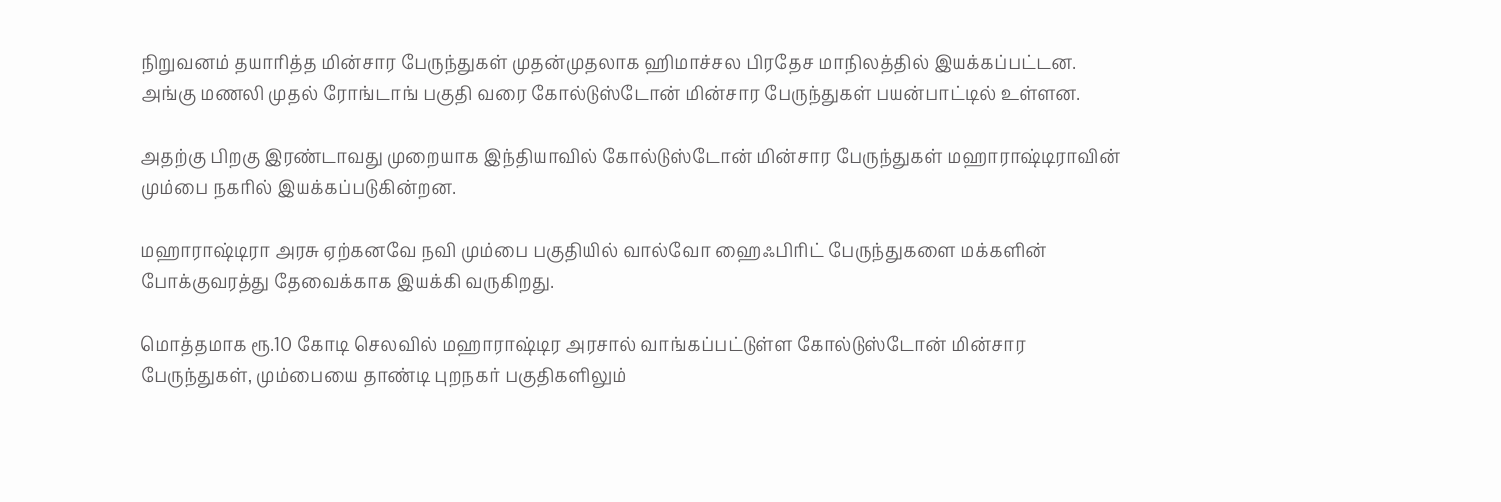நிறுவனம் தயாரித்த மின்சார பேருந்துகள் முதன்முதலாக ஹிமாச்சல பிரதேச மாநிலத்தில் இயக்கப்பட்டன.
அங்கு மணலி முதல் ரோங்டாங் பகுதி வரை கோல்டுஸ்டோன் மின்சார பேருந்துகள் பயன்பாட்டில் உள்ளன.

அதற்கு பிறகு இரண்டாவது முறையாக இந்தியாவில் கோல்டுஸ்டோன் மின்சார பேருந்துகள் மஹாராஷ்டிராவின் மும்பை நகரில் இயக்கப்படுகின்றன.

மஹாராஷ்டிரா அரசு ஏற்கனவே நவி மும்பை பகுதியில் வால்வோ ஹைஃபிரிட் பேருந்துகளை மக்களின் போக்குவரத்து தேவைக்காக இயக்கி வருகிறது.

மொத்தமாக ரூ.10 கோடி செலவில் மஹாராஷ்டிர அரசால் வாங்கப்பட்டுள்ள கோல்டுஸ்டோன் மின்சார பேருந்துகள், மும்பையை தாண்டி புறநகர் பகுதிகளிலும்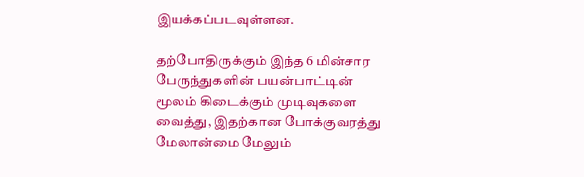இயக்கப்படவுள்ளன.

தற்போதிருக்கும் இந்த 6 மின்சார பேருந்துகளின் பயன்பாட்டின் மூலம் கிடைக்கும் முடிவுகளை வைத்து, இதற்கான போக்குவரத்து மேலான்மை மேலும்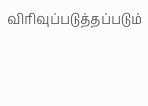விரிவுப்படுத்தப்படும்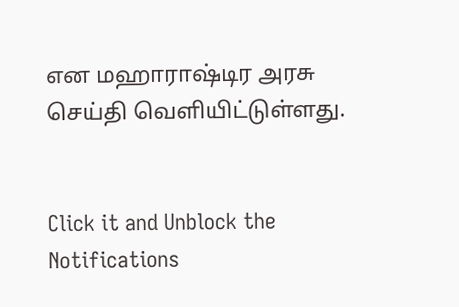என மஹாராஷ்டிர அரசு செய்தி வெளியிட்டுள்ளது.


Click it and Unblock the Notifications